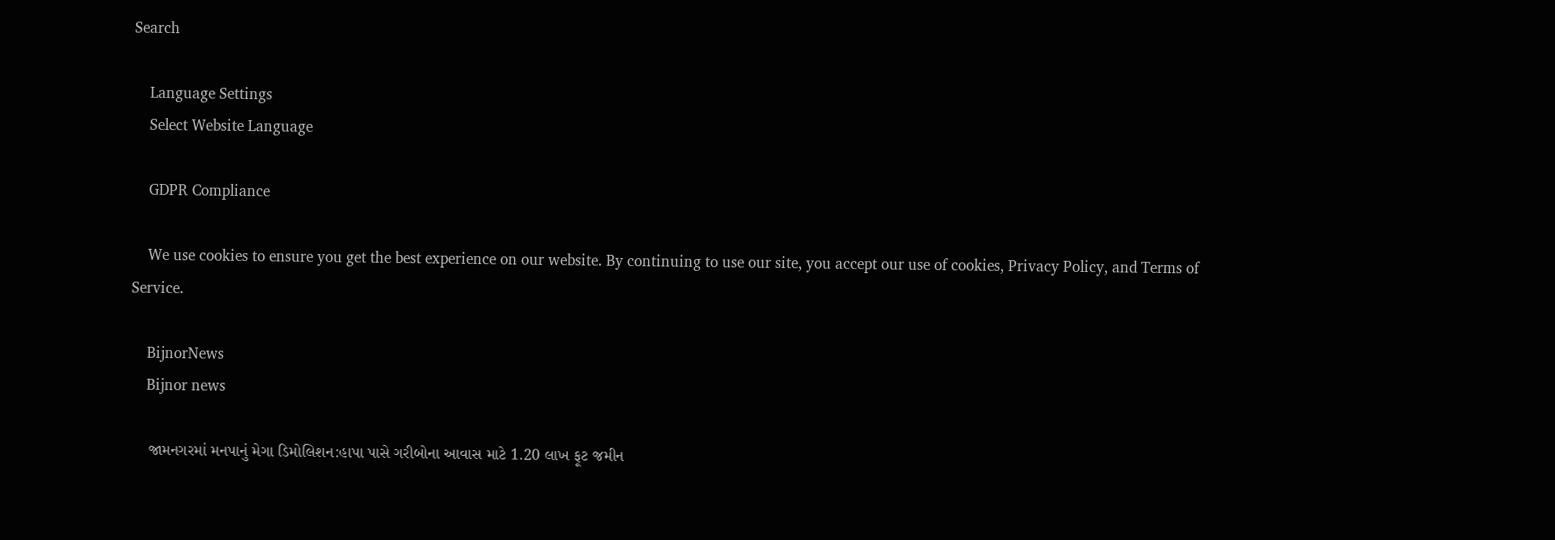Search

    Language Settings
    Select Website Language

    GDPR Compliance

    We use cookies to ensure you get the best experience on our website. By continuing to use our site, you accept our use of cookies, Privacy Policy, and Terms of Service.

    BijnorNews
    Bijnor news

    જામનગરમાં મનપાનું મેગા ડિમોલિશન:હાપા પાસે ગરીબોના આવાસ માટે 1.20 લાખ ફૂટ જમીન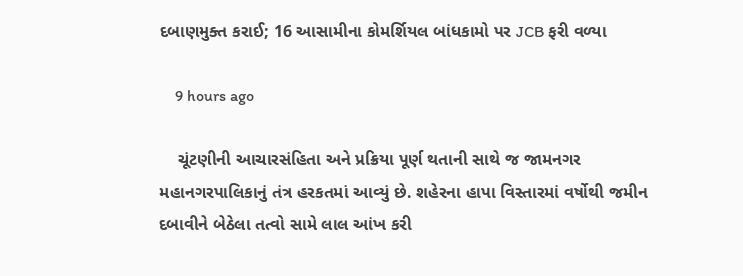દબાણમુક્ત કરાઈ; 16 આસામીના કોમર્શિયલ બાંધકામો પર JCB ફરી વળ્યા

    9 hours ago

    ચૂંટણીની આચારસંહિતા અને પ્રક્રિયા પૂર્ણ થતાની સાથે જ જામનગર મહાનગરપાલિકાનું તંત્ર હરકતમાં આવ્યું છે. શહેરના હાપા વિસ્તારમાં વર્ષોથી જમીન દબાવીને બેઠેલા તત્વો સામે લાલ આંખ કરી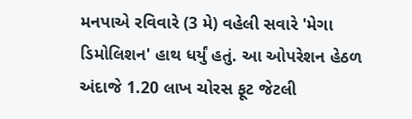મનપાએ રવિવારે (3 મે) વહેલી સવારે 'મેગા ડિમોલિશન' હાથ ધર્યું હતું. આ ઓપરેશન હેઠળ અંદાજે 1.20 લાખ ચોરસ ફૂટ જેટલી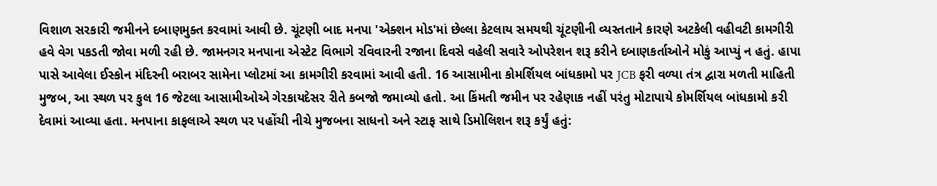વિશાળ સરકારી જમીનને દબાણમુક્ત કરવામાં આવી છે. ચૂંટણી બાદ મનપા 'એક્શન મોડ'માં છેલ્લા કેટલાય સમયથી ચૂંટણીની વ્યસ્તતાને કારણે અટકેલી વહીવટી કામગીરી હવે વેગ પકડતી જોવા મળી રહી છે. જામનગર મનપાના એસ્ટેટ વિભાગે રવિવારની રજાના દિવસે વહેલી સવારે ઓપરેશન શરૂ કરીને દબાણકર્તાઓને મોકું આપ્યું ન હતું. હાપા પાસે આવેલા ઈસ્કોન મંદિરની બરાબર સામેના પ્લોટમાં આ કામગીરી કરવામાં આવી હતી. 16 આસામીના કોમર્શિયલ બાંધકામો પર JCB ફરી વળ્યા તંત્ર દ્વારા મળતી માહિતી મુજબ, આ સ્થળ પર કુલ 16 જેટલા આસામીઓએ ગેરકાયદેસર રીતે કબજો જમાવ્યો હતો. આ કિંમતી જમીન પર રહેણાક નહીં પરંતુ મોટાપાયે કોમર્શિયલ બાંધકામો કરી દેવામાં આવ્યા હતા. મનપાના કાફલાએ સ્થળ પર પહોંચી નીચે મુજબના સાધનો અને સ્ટાફ સાથે ડિમોલિશન શરૂ કર્યું હતું: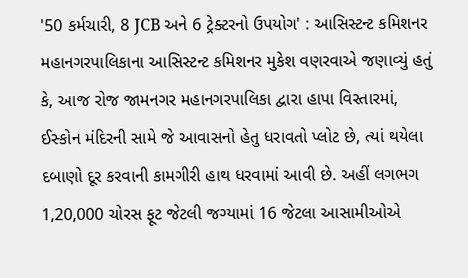'50 કર્મચારી, 8 JCB અને 6 ટ્રેક્ટરનો ઉપયોગ' : આસિસ્ટન્ટ કમિશનર મહાનગરપાલિકાના આસિસ્ટન્ટ કમિશનર મુકેશ વણરવાએ જણાવ્યું હતું કે, આજ રોજ જામનગર મહાનગરપાલિકા દ્વારા હાપા વિસ્તારમાં, ઈસ્કોન મંદિરની સામે જે આવાસનો હેતુ ધરાવતો પ્લોટ છે, ત્યાં થયેલા દબાણો દૂર કરવાની કામગીરી હાથ ધરવામાં આવી છે. અહીં લગભગ 1,20,000 ચોરસ ફૂટ જેટલી જગ્યામાં 16 જેટલા આસામીઓએ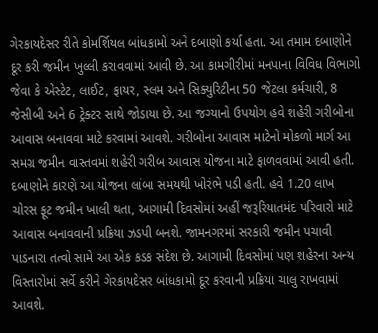ગેરકાયદેસર રીતે કોમર્શિયલ બાંધકામો અને દબાણો કર્યા હતા. આ તમામ દબાણોને દૂર કરી જમીન ખુલ્લી કરાવવામાં આવી છે. આ કામગીરીમાં મનપાના વિવિધ વિભાગો જેવા કે એસ્ટેટ, લાઈટ, ફાયર, સ્લમ અને સિક્યુરિટીના 50 જેટલા કર્મચારી, 8 જેસીબી અને 6 ટ્રેક્ટર સાથે જોડાયા છે. આ જગ્યાનો ઉપયોગ હવે શહેરી ગરીબોના આવાસ બનાવવા માટે કરવામાં આવશે. ગરીબોના આવાસ માટેનો મોકળો માર્ગ આ સમગ્ર જમીન વાસ્તવમાં શહેરી ગરીબ આવાસ યોજના માટે ફાળવવામાં આવી હતી. દબાણોને કારણે આ યોજના લાંબા સમયથી ખોરંભે પડી હતી. હવે 1.20 લાખ ચોરસ ફૂટ જમીન ખાલી થતા, આગામી દિવસોમાં અહીં જરૂરિયાતમંદ પરિવારો માટે આવાસ બનાવવાની પ્રક્રિયા ઝડપી બનશે. જામનગરમાં સરકારી જમીન પચાવી પાડનારા તત્વો સામે આ એક કડક સંદેશ છે. આગામી દિવસોમાં પણ શહેરના અન્ય વિસ્તારોમાં સર્વે કરીને ગેરકાયદેસર બાંધકામો દૂર કરવાની પ્રક્રિયા ચાલુ રાખવામાં આવશે.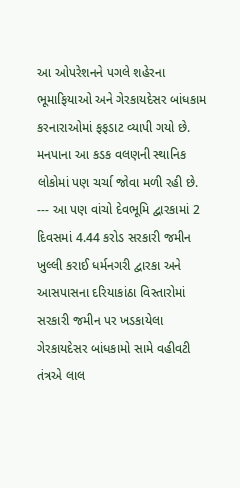આ ઓપરેશનને પગલે શહેરના ભૂમાફિયાઓ અને ગેરકાયદેસર બાંધકામ કરનારાઓમાં ફફડાટ વ્યાપી ગયો છે. મનપાના આ કડક વલણની સ્થાનિક લોકોમાં પણ ચર્ચા જોવા મળી રહી છે. --- આ પણ વાંચો દેવભૂમિ દ્વારકામાં 2 દિવસમાં 4.44 કરોડ સરકારી જમીન ખુલ્લી કરાઈ ધર્મનગરી દ્વારકા અને આસપાસના દરિયાકાંઠા વિસ્તારોમાં સરકારી જમીન પર ખડકાયેલા ગેરકાયદેસર બાંધકામો સામે વહીવટી તંત્રએ લાલ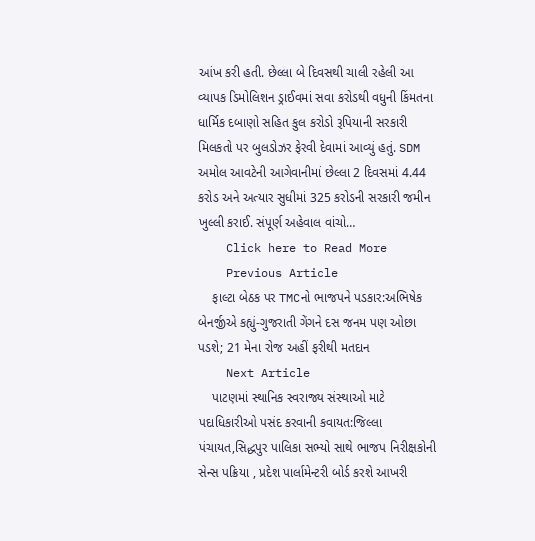આંખ કરી હતી. છેલ્લા બે દિવસથી ચાલી રહેલી આ વ્યાપક ડિમોલિશન ડ્રાઈવમાં સવા કરોડથી વધુની કિંમતના ધાર્મિક દબાણો સહિત કુલ કરોડો રૂપિયાની સરકારી મિલકતો પર બુલડોઝર ફેરવી દેવામાં આવ્યું હતું. SDM અમોલ આવટેની આગેવાનીમાં છેલ્લા 2 દિવસમાં 4.44 કરોડ અને અત્યાર સુધીમાં 325 કરોડની સરકારી જમીન ખુલ્લી કરાઈ. સંપૂર્ણ અહેવાલ વાંચો…
    Click here to Read More
    Previous Article
    ફાલ્ટા બેઠક પર TMCનો ભાજપને પડકાર:અભિષેક બેનર્જીએ કહ્યું-ગુજરાતી ગેંગને દસ જનમ પણ ઓછા પડશે; 21 મેના રોજ અહીં ફરીથી મતદાન
    Next Article
    પાટણમાં સ્થાનિક સ્વરાજ્ય સંસ્થાઓ માટે પદાધિકારીઓ પસંદ કરવાની કવાયત:જિલ્લા પંચાયત,સિદ્ધપુર પાલિકા સભ્યો સાથે ભાજપ નિરીક્ષકોની સેન્સ પક્રિયા , પ્રદેશ પાર્લામેન્ટરી બોર્ડ કરશે આખરી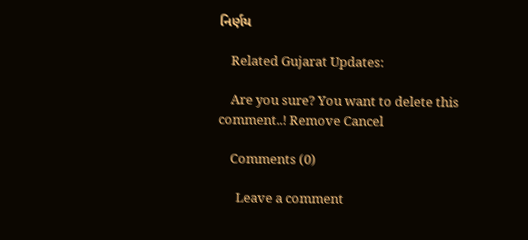નિર્ણય

    Related Gujarat Updates:

    Are you sure? You want to delete this comment..! Remove Cancel

    Comments (0)

      Leave a comment